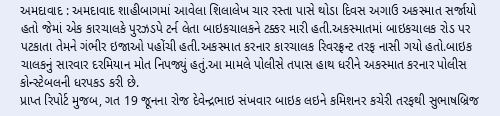અમદાવાદ : અમદાવાદ શાહીબાગમાં આવેલા શિલાલેખ ચાર રસ્તા પાસે થોડા દિવસ અગાઉ અકસ્માત સર્જાયો હતો જેમાં એક કારચાલકે પુરઝડપે ટર્ન લેતા બાઇકચાલકને ટક્કર મારી હતી.અકસ્માતમાં બાઇકચાલક રોડ પર પટકાતા તેમને ગંભીર ઇજાઓ પહોંચી હતી.અકસ્માત કરનાર કારચાલક રિવરફ્રન્ટ તરફ નાસી ગયો હતો.બાઇક ચાલકનું સારવાર દરમિયાન મોત નિપજ્યું હતું.આ મામલે પોલીસે તપાસ હાથ ધરીને અકસ્માત કરનાર પોલીસ કોન્સ્ટેબલની ધરપકડ કરી છે.
પ્રાપ્ત રિપોર્ટ મુજબ, ગત 19 જૂનના રોજ દેવેન્દ્રભાઇ સંખવાર બાઇક લઇને કમિશનર કચેરી તરફથી સુભાષબ્રિજ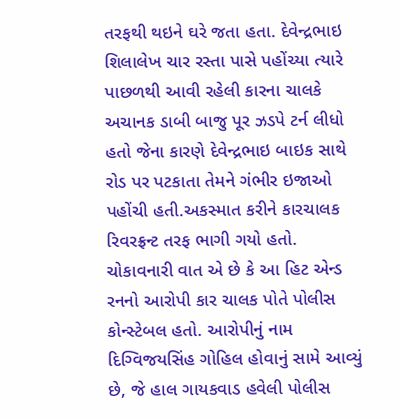તરફથી થઇને ઘરે જતા હતા. દેવેન્દ્રભાઇ શિલાલેખ ચાર રસ્તા પાસે પહોંચ્યા ત્યારે પાછળથી આવી રહેલી કારના ચાલકે અચાનક ડાબી બાજુ પૂર ઝડપે ટર્ન લીધો હતો જેના કારણે દેવેન્દ્રભાઇ બાઇક સાથે રોડ પર પટકાતા તેમને ગંભીર ઇજાઓ પહોંચી હતી.અકસ્માત કરીને કારચાલક રિવરફ્રન્ટ તરફ ભાગી ગયો હતો.
ચોકાવનારી વાત એ છે કે આ હિટ એન્ડ રનનો આરોપી કાર ચાલક પોતે પોલીસ કોન્સ્ટેબલ હતો. આરોપીનું નામ દિગ્વિજયસિંહ ગોહિલ હોવાનું સામે આવ્યું છે, જે હાલ ગાયકવાડ હવેલી પોલીસ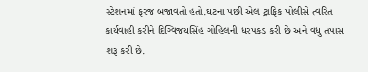સ્ટેશનમાં ફરજ બજાવતો હતો.ઘટના પછી એલ ટ્રાફિક પોલીસે ત્વરિત કાર્યવાહી કરીને દિગ્વિજયસિંહ ગોહિલની ધરપકડ કરી છે અને વધુ તપાસ શરૂ કરી છે.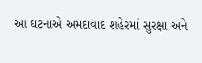આ ઘટનાએ અમદાવાદ શહેરમાં સુરક્ષા અને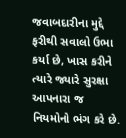જવાબદારીના મુદ્દે ફરીથી સવાલો ઉભા કર્યા છે, ખાસ કરીને ત્યારે જ્યારે સુરક્ષા આપનારા જ નિયમોનો ભંગ કરે છે.